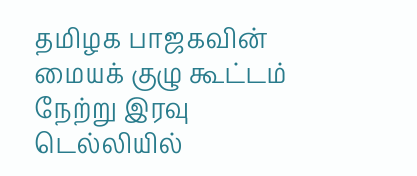தமிழக பாஜகவின் மையக் குழு கூட்டம் நேற்று இரவு டெல்லியில்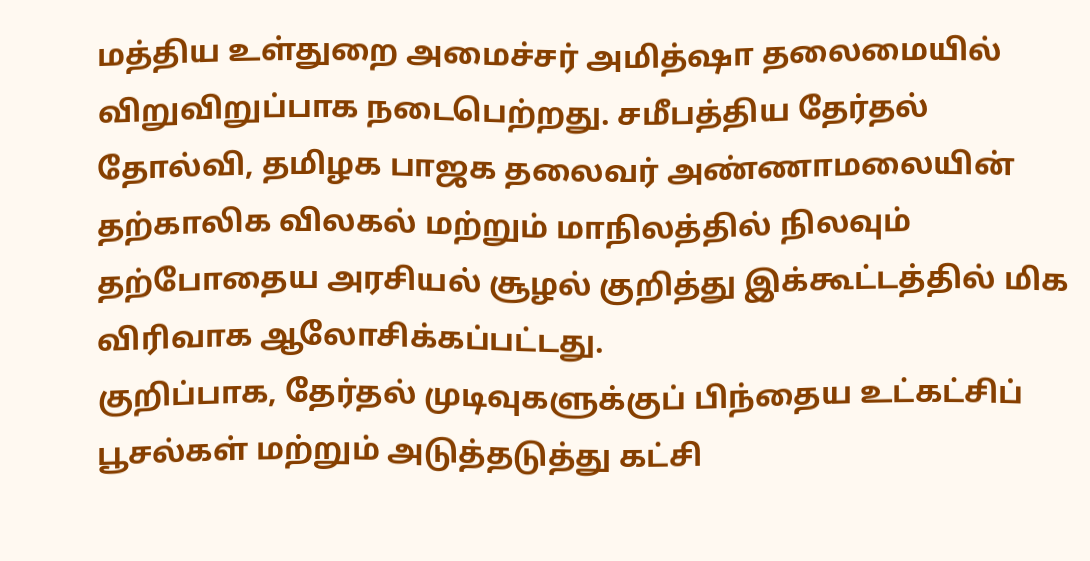மத்திய உள்துறை அமைச்சர் அமித்ஷா தலைமையில் விறுவிறுப்பாக நடைபெற்றது. சமீபத்திய தேர்தல் தோல்வி, தமிழக பாஜக தலைவர் அண்ணாமலையின் தற்காலிக விலகல் மற்றும் மாநிலத்தில் நிலவும் தற்போதைய அரசியல் சூழல் குறித்து இக்கூட்டத்தில் மிக விரிவாக ஆலோசிக்கப்பட்டது.
குறிப்பாக, தேர்தல் முடிவுகளுக்குப் பிந்தைய உட்கட்சிப் பூசல்கள் மற்றும் அடுத்தடுத்து கட்சி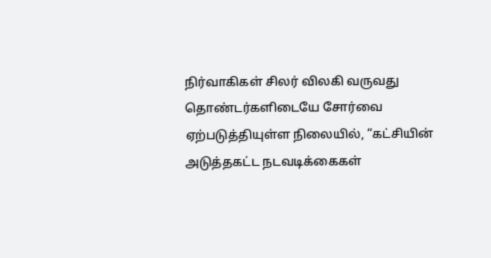நிர்வாகிகள் சிலர் விலகி வருவது தொண்டர்களிடையே சோர்வை ஏற்படுத்தியுள்ள நிலையில், “கட்சியின் அடுத்தகட்ட நடவடிக்கைகள்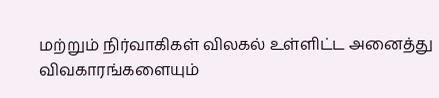மற்றும் நிர்வாகிகள் விலகல் உள்ளிட்ட அனைத்து விவகாரங்களையும்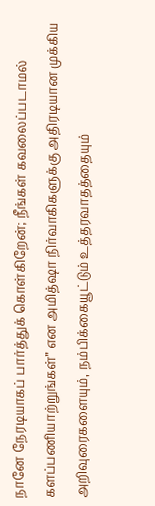நானே நேரடியாகப் பார்த்துக் கொள்கிறேன்; நீங்கள் கவலைப்படாமல் களப்பணியாற்றுங்கள்” என அமித்ஷா நிர்வாகிகளுக்கு அதிரடியான முக்கிய அறிவுரைகளையும், நம்பிக்கையூட்டும் உத்தரவாதத்தையும்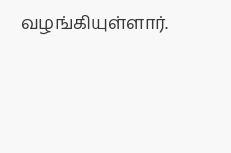வழங்கியுள்ளார்.